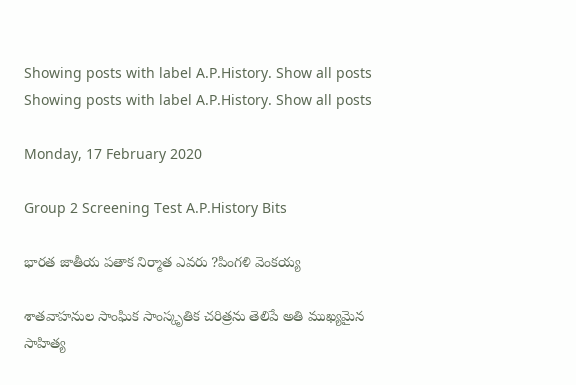Showing posts with label A.P.History. Show all posts
Showing posts with label A.P.History. Show all posts

Monday, 17 February 2020

Group 2 Screening Test A.P.History Bits

భారత జాతీయ పతాక నిర్మాత ఎవరు ?పింగళి వెంకయ్య

శాతవాహనుల సాంఘిక సాంస్కృతిక చరిత్రను తెలిపే అతి ముఖ్యమైన సాహిత్య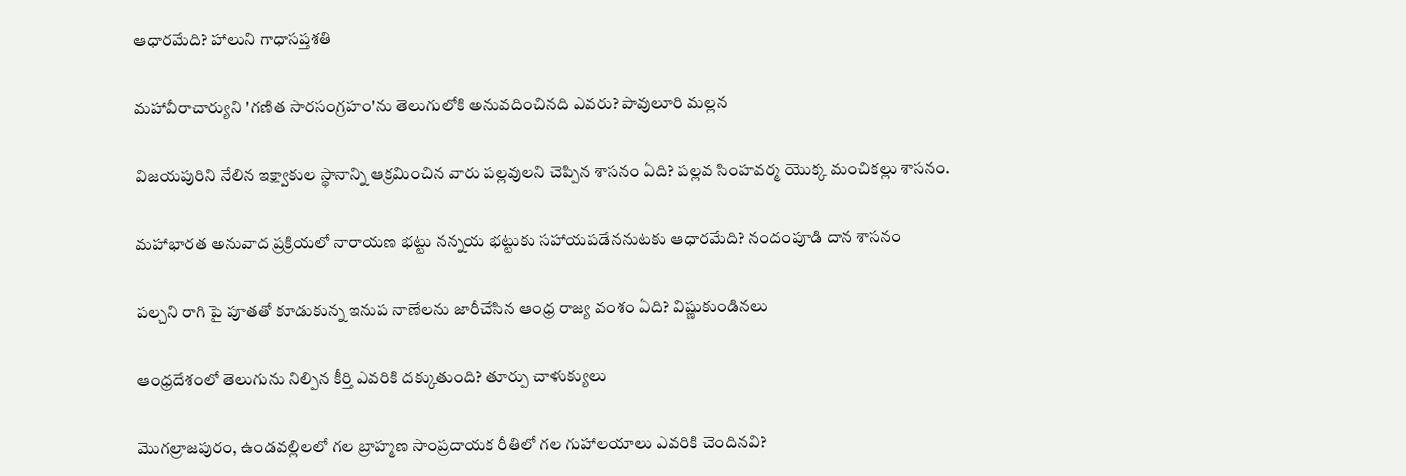ఆధారమేది? హాలుని గాధాసప్తశతి

మహావీరాచార్యుని 'గణిత సారసంగ్రహం'ను తెలుగులోకి అనువదించినది ఎవరు? పావులూరి మల్లన

విజయపురిని నేలిన ఇక్ష్వాకుల స్థానాన్ని ఆక్రమించిన వారు పల్లవులని చెప్పిన శాసనం ఏది? పల్లవ సింహవర్మ యొక్క మంచికల్లు శాసనం.

మహాభారత అనువాద ప్రక్రియలో నారాయణ భట్టు నన్నయ భట్టుకు సహాయపడేననుటకు ఆధారమేది? నందంపూడి దాన శాసనం

పల్చని రాగి పై పూతతో కూడుకున్న ఇనుప నాణేలను జారీచేసిన ఆంధ్ర రాజ్య వంశం ఏది? విష్ణుకుండినలు

ఆంధ్రదేశంలో తెలుగును నిల్పిన కీర్తి ఎవరికి దక్కుతుంది? తూర్పు చాళుక్యులు

మొగల్రాజపురం, ఉండవల్లిలలో గల బ్రాహ్మణ సాంప్రదాయక రీతిలో గల గుహాలయాలు ఎవరికి చెందినవి?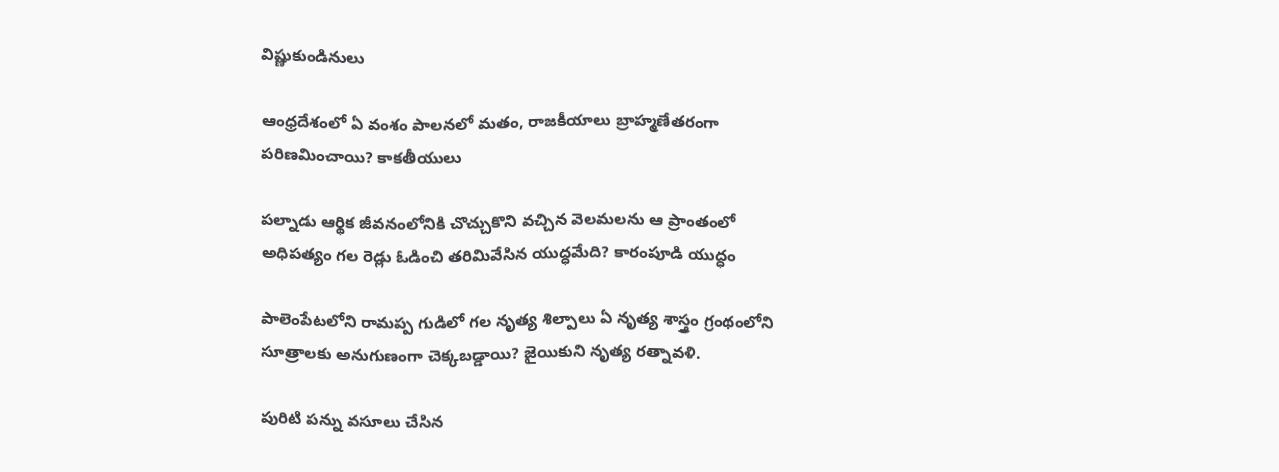విష్ణుకుండినులు

ఆంధ్రదేశంలో ఏ వంశం పాలనలో మతం, రాజకీయాలు బ్రాహ్మణేతరంగా పరిణమించాయి? కాకతీయులు

పల్నాడు ఆర్థిక జీవనంలోనికి చొచ్చుకొని వచ్చిన వెలమలను ఆ ప్రాంతంలో అధిపత్యం గల రెడ్లు ఓడించి తరిమివేసిన యుద్ధమేది? కారంపూడి యుద్ధం

పాలెంపేటలోని రామప్ప గుడిలో గల నృత్య శిల్పాలు ఏ నృత్య శాస్త్రం గ్రంథంలోని సూత్రాలకు అనుగుణంగా చెక్కబడ్డాయి? జైయికుని నృత్య రత్నావళి.

పురిటి పన్ను వసూలు చేసిన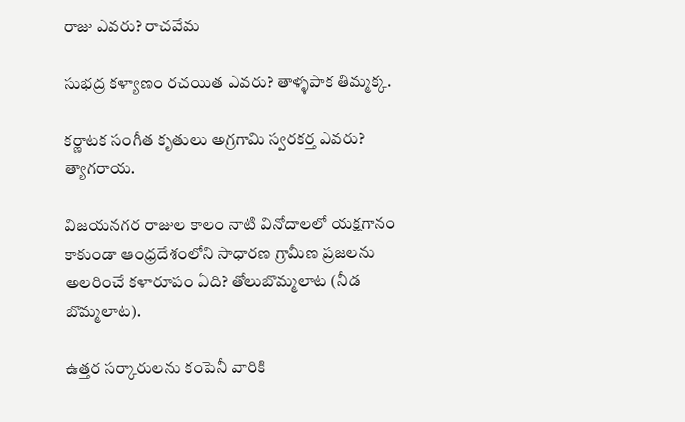రాజు ఎవరు? రాచవేమ

సుభద్ర కళ్యాణం రచయిత ఎవరు? తాళ్ళపాక తిమ్మక్క.

కర్ణాటక సంగీత కృతులు అగ్రగామి స్వరకర్త ఎవరు? త్యాగరాయ.

విజయనగర రాజుల కాలం నాటి వినోదాలలో యక్షగానం కాకుండా ఆంధ్రదేశంలోని సాధారణ గ్రామీణ ప్రజలను అలరించే కళారూపం ఏది? తోలుబొమ్మలాట (నీడ బొమ్మలాట).

ఉత్తర సర్కారులను కంపెనీ వారికి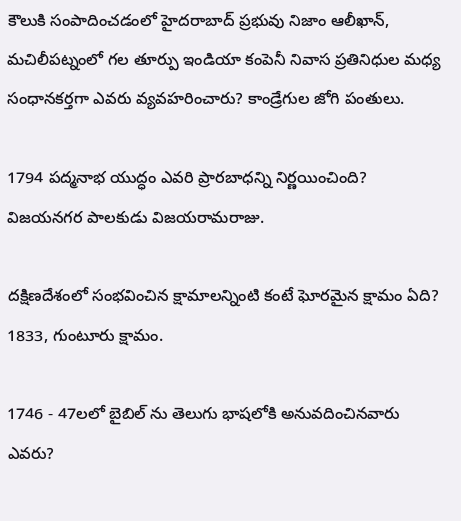కౌలుకి సంపాదించడంలో హైదరాబాద్ ప్రభువు నిజాం ఆలీఖాన్, మచిలీపట్నంలో గల తూర్పు ఇండియా కంపెనీ నివాస ప్రతినిధుల మధ్య సంధానకర్తగా ఎవరు వ్యవహరించారు? కాండ్రేగుల జోగి పంతులు.

1794 పద్మనాభ యుద్ధం ఎవరి ప్రారబాధన్ని నిర్ణయించింది? విజయనగర పాలకుడు విజయరామరాజు.

దక్షిణదేశంలో సంభవించిన క్షామాలన్నింటి కంటే ఘోరమైన క్షామం ఏది? 1833, గుంటూరు క్షామం.

1746 - 47లలో బైబిల్ ను తెలుగు భాషలోకి అనువదించినవారు ఎవరు?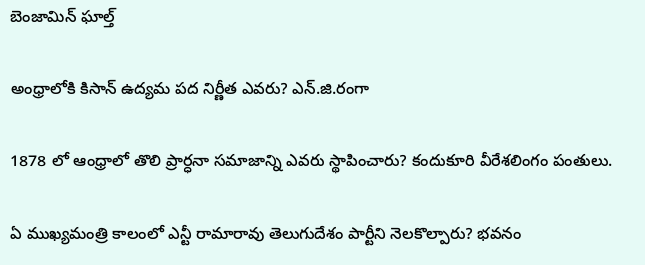బెంజామిన్ ఘాల్త్

అంధ్రాలోకి కిసాన్ ఉద్యమ పద నిర్ణీత ఎవరు? ఎన్.జి.రంగా

1878 లో ఆంధ్రాలో తొలి ప్రార్ధనా సమాజాన్ని ఎవరు స్థాపించారు? కందుకూరి వీరేశలింగం పంతులు.

ఏ ముఖ్యమంత్రి కాలంలో ఎన్టీ రామారావు తెలుగుదేశం పార్టీని నెలకొల్పారు? భవనం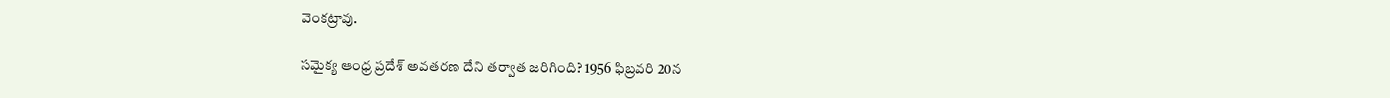వెంకట్రావు.

సమైక్య ఆంధ్ర ప్రదేశ్ అవతరణ దేని తర్వాత జరిగింది? 1956 ఫిబ్రవరి 20న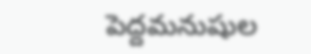పెద్దమనుషుల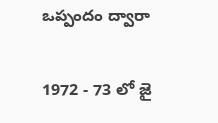ఒప్పందం ద్వారా

1972 - 73 లో జై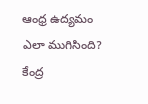ఆంధ్ర ఉద్యమం ఎలా ముగిసింది? కేంద్ర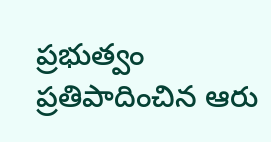ప్రభుత్వం ప్రతిపాదించిన ఆరు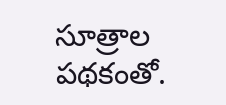సూత్రాల పథకంతో.